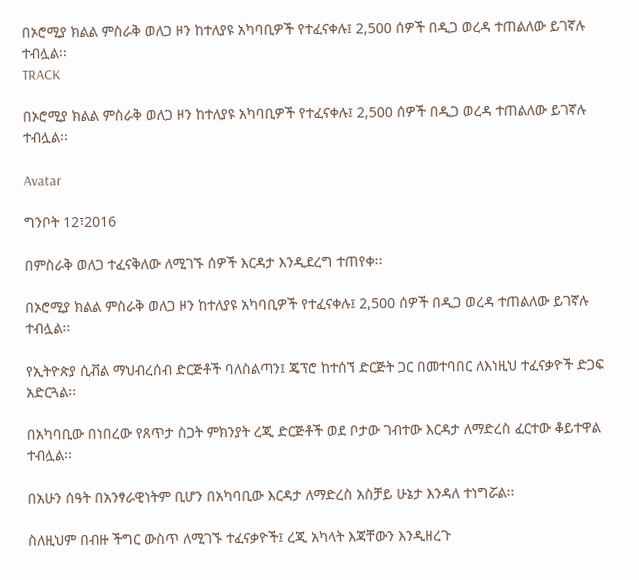በኦሮሚያ ክልል ምስራቅ ወለጋ ዞን ከተለያዩ አካባቢዎች የተፈናቀሉ፤ 2,500 ሰዎች በዲጋ ወረዳ ተጠልለው ይገኛሉ ተብሏል፡፡
TRACK

በኦሮሚያ ክልል ምስራቅ ወለጋ ዞን ከተለያዩ አካባቢዎች የተፈናቀሉ፤ 2,500 ሰዎች በዲጋ ወረዳ ተጠልለው ይገኛሉ ተብሏል፡፡

Avatar

ግንቦት 12፣2016

በምስራቅ ወለጋ ተፈናቅለው ለሚገኙ ሰዎች እርዳታ እንዲደረግ ተጠየቀ፡፡

በኦሮሚያ ክልል ምስራቅ ወለጋ ዞን ከተለያዩ አካባቢዎች የተፈናቀሉ፤ 2,500 ሰዎች በዲጋ ወረዳ ተጠልለው ይገኛሉ ተብሏል፡፡

የኢትዮጵያ ሲቭል ማህብረሰብ ድርጅቶች ባለስልጣን፤ ጄፕሮ ከተሰኘ ድርጅት ጋር በመተባበር ለእነዚህ ተፈናቃዮች ድጋፍ አድርጓል፡፡

በአካባቢው በነበረው የጸጥታ ስጋት ምክንያት ረጂ ድርጅቶች ወደ ቦታው ገብተው እርዳታ ለማድረስ ፈርተው ቆይተዋል ተብሏል፡፡

በአሁን ሰዓት በአንፃራዊነትም ቢሆን በአካባቢው እርዳታ ለማድረስ አስቻይ ሁኔታ እንዳለ ተነግሯል፡፡

ስለዚህም በብዙ ችግር ውስጥ ለሚገኙ ተፈናቃዮች፤ ረጂ አካላት እጃቸውን እንዲዘረጉ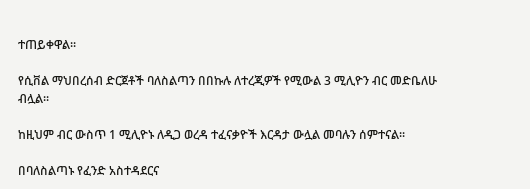ተጠይቀዋል፡፡

የሲቨል ማህበረሰብ ድርጀቶች ባለስልጣን በበኩሉ ለተረጂዎች የሚውል 3 ሚሊዮን ብር መድቤለሁ ብሏል፡፡

ከዚህም ብር ውስጥ 1 ሚሊዮኑ ለዲጋ ወረዳ ተፈናቃዮች እርዳታ ውሏል መባሉን ሰምተናል፡፡

በባለስልጣኑ የፈንድ አስተዳደርና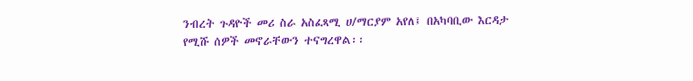ንብረት ጉዳዮች መሪ ስራ አስፈጻሚ ሀ/ማርያም አየለ፤ በአካባቢው እርዳታ የሚሹ ሰዎች መኖራቸውን ተናግረዋል፡፡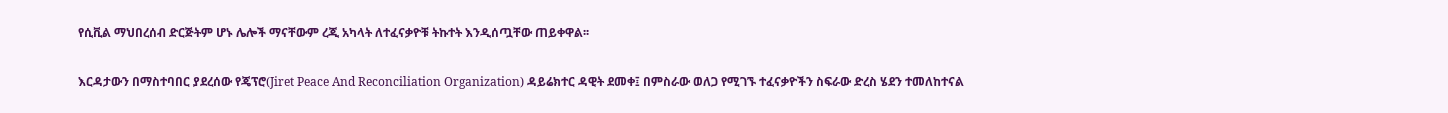የሲቪል ማህበረሰብ ድርጅትም ሆኑ ሌሎች ማናቸውም ረጂ አካላት ለተፈናቃዮቹ ትኩተት እንዲሰጧቸው ጠይቀዋል፡፡

እርዳታውን በማስተባበር ያደረሰው የጄፕሮ(Jiret Peace And Reconciliation Organization) ዳይሬክተር ዳዊት ደመቀ፤ በምስራው ወለጋ የሚገኙ ተፈናቃዮችን ስፍራው ድረስ ሄደን ተመለከተናል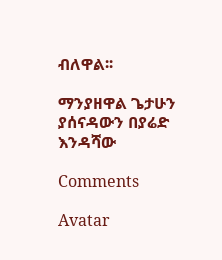ብለዋል፡፡

ማንያዘዋል ጌታሁን ያሰናዳውን በያሬድ እንዳሻው

Comments

Avatar